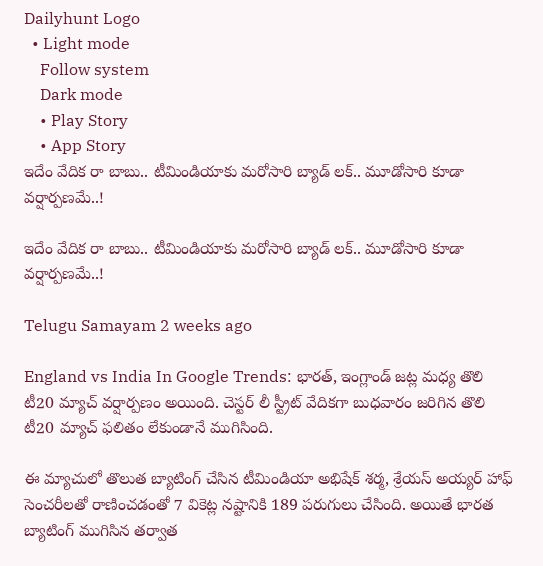Dailyhunt Logo
  • Light mode
    Follow system
    Dark mode
    • Play Story
    • App Story
ఇదేం వేదిక రా బాబు.. టీమిండియాకు మరోసారి బ్యాడ్ లక్.. మూడోసారి కూడా వర్షార్పణమే..!

ఇదేం వేదిక రా బాబు.. టీమిండియాకు మరోసారి బ్యాడ్ లక్.. మూడోసారి కూడా వర్షార్పణమే..!

Telugu Samayam 2 weeks ago

England vs India In Google Trends: భారత్, ఇంగ్లాండ్ జట్ల మధ్య తొలి టీ20 మ్యాచ్ వర్షార్పణం అయింది. చెస్టర్ లీ స్ట్రీట్ వేదికగా బుధవారం జరిగిన తొలి టీ20 మ్యాచ్ ఫలితం లేకుండానే ముగిసింది.

ఈ మ్యాచులో తొలుత బ్యాటింగ్ చేసిన టీమిండియా అభిషేక్ శర్మ, శ్రేయస్ అయ్యర్ హాఫ్ సెంచరీలతో రాణించడంతో 7 వికెట్ల నష్టానికి 189 పరుగులు చేసింది. అయితే భారత బ్యాటింగ్ ముగిసిన తర్వాత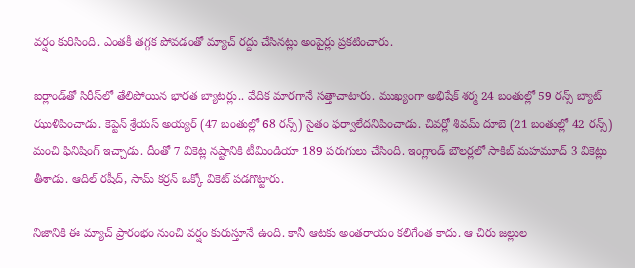వర్షం కురిసింది. ఎంతకీ తగ్గక పోవడంతో మ్యాచ్ రద్దు చేసినట్లు అంపైర్లు ప్రకటించారు.

ఐర్లాండ్‌తో సిరీస్‌లో తేలిపోయిన భారత బ్యాటర్లు.. వేదిక మారగానే సత్తాచాటారు. ముఖ్యంగా అభిషేక్ శర్మ 24 బంతుల్లో 59 రన్స్ బ్యాట్ ఝుళిపించాడు. కెప్టెన్ శ్రేయస్ అయ్యర్ (47 బంతుల్లో 68 రన్స్) సైతం ఫర్వాలేదనిపించాడు. చివర్లో శివమ్ దూబె (21 బంతుల్లో 42 రన్స్) మంచి ఫినిషింగ్ ఇచ్చాడు. దీంతో 7 వికెట్ల నష్టానికి టీమిండియా 189 పరుగులు చేసింది. ఇంగ్లాండ్ బౌలర్లలో సాకిబ్ మహమూద్ 3 వికెట్లు తీశాడు. ఆదిల్ రషీద్, సామ్ కర్రన్ ఒక్కో వికెట్ పడగొట్టారు.

నిజానికి ఈ మ్యాచ్ ప్రారంభం నుంచి వర్షం కురుస్తూనే ఉంది. కానీ ఆటకు అంతరాయం కలిగేంత కాదు. ఆ చిరు జల్లుల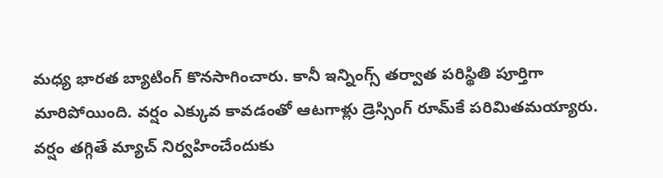మధ్య భారత బ్యాటింగ్ కొనసాగించారు. కానీ ఇన్నింగ్స్ తర్వాత పరిస్థితి పూర్తిగా మారిపోయింది. వర్షం ఎక్కువ కావడంతో ఆటగాళ్లు డ్రెస్సింగ్ రూమ్‌కే పరిమితమయ్యారు. వర్షం తగ్గితే మ్యాచ్ నిర్వహించేందుకు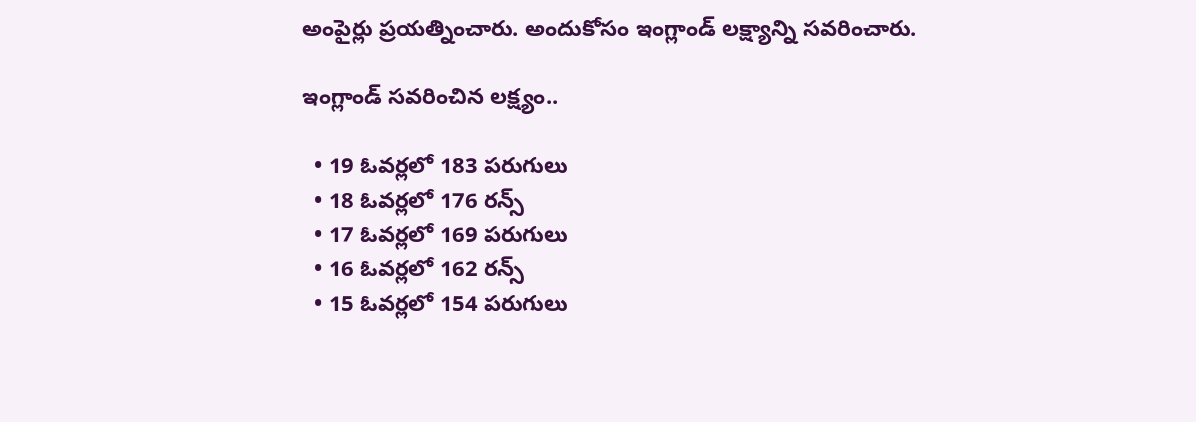అంపైర్లు ప్రయత్నించారు. అందుకోసం ఇంగ్లాండ్ లక్ష్యాన్ని సవరించారు.

ఇంగ్లాండ్ సవరించిన లక్ష్యం..

  • 19 ఓవర్లలో 183 పరుగులు
  • 18 ఓవర్లలో 176 రన్స్
  • 17 ఓవర్లలో 169 పరుగులు
  • 16 ఓవర్లలో 162 రన్స్
  • 15 ఓవర్లలో 154 పరుగులు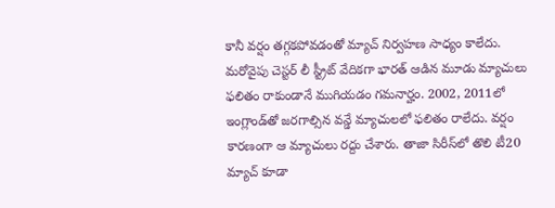కానీ వర్షం తగ్గకపోవడంతో మ్యాచ్ నిర్వహణ సాధ్యం కాలేదు. మరోవైపు చెస్టర్ లీ స్ట్రీట్ వేదికగా భారత్ ఆడిన మూడు మ్యాచులు ఫలితం రాకుండానే ముగియడం గమనార్హం. 2002, 2011లో ఇంగ్లాండ్‌తో జరగాల్సిన వన్డే మ్యాచులలో ఫలితం రాలేదు. వర్షం కారణంగా ఆ మ్యాచులు రద్దు చేశారు. తాజా సిరీస్‌లో తొలి టీ20 మ్యాచ్ కూడా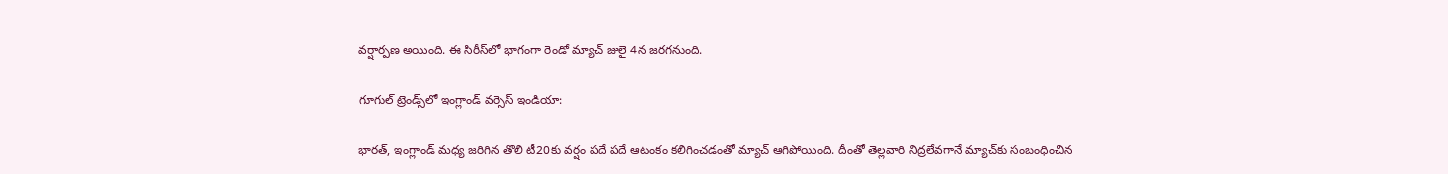వర్షార్పణ అయింది. ఈ సిరీస్‌లో భాగంగా రెండో మ్యాచ్ జులై 4న జరగనుంది.

గూగుల్ ట్రెండ్స్‌లో ఇంగ్లాండ్ వర్సెస్ ఇండియా:

భారత్, ఇంగ్లాండ్ మధ్య జరిగిన తొలి టీ20కు వర్షం పదే పదే ఆటంకం కలిగించడంతో మ్యాచ్ ఆగిపోయింది. దీంతో తెల్లవారి నిద్రలేవగానే మ్యాచ్‌కు సంబంధించిన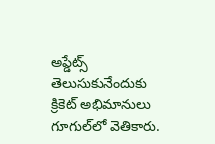అప్డేట్స్ తెలుసుకునేందుకు క్రికెట్ అభిమానులు గూగుల్‌లో వెతికారు.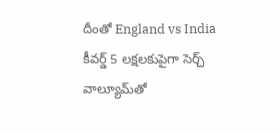దీంతో England vs India కీవర్డ్ 5 లక్షలకుపైగా సెర్చ్ వాల్యూమ్‌తో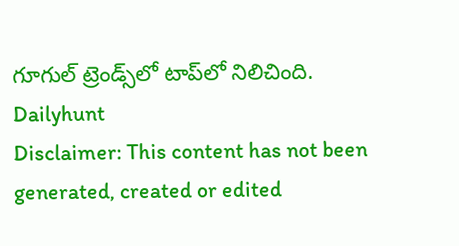గూగుల్ ట్రెండ్స్‌లో టాప్‌లో నిలిచింది.
Dailyhunt
Disclaimer: This content has not been generated, created or edited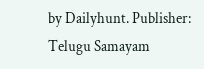by Dailyhunt. Publisher: Telugu Samayam